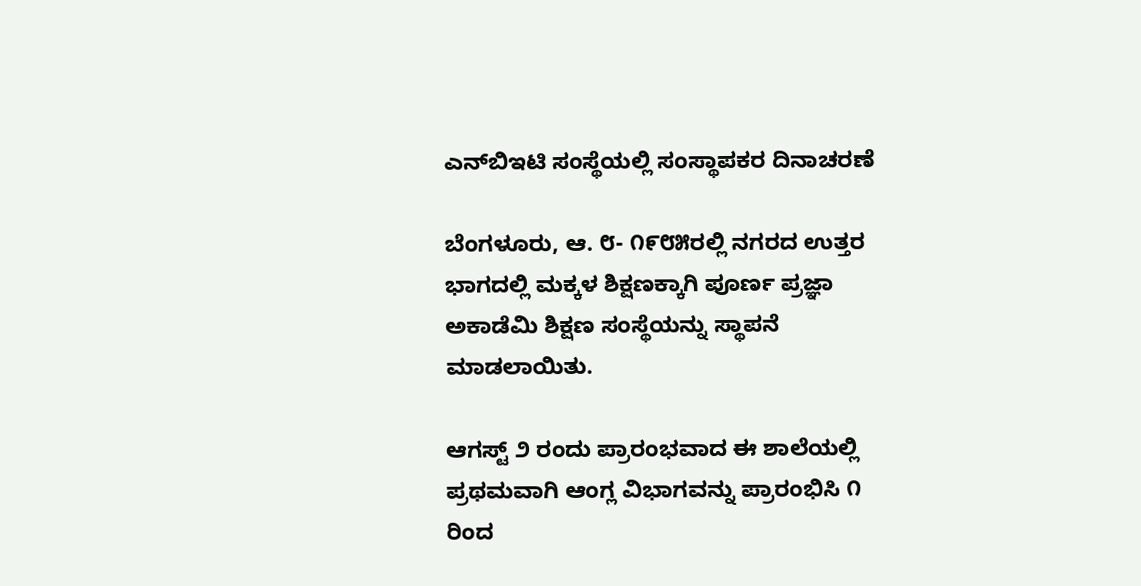ಎನ್‌ಬಿಇಟಿ ಸಂಸ್ಥೆಯಲ್ಲಿ ಸಂಸ್ಥಾಪಕರ ದಿನಾಚರಣೆ

ಬೆಂಗಳೂರು, ಆ. ೮- ೧೯೮೫ರಲ್ಲಿ ನಗರದ ಉತ್ತರ ಭಾಗದಲ್ಲಿ ಮಕ್ಕಳ ಶಿಕ್ಷಣಕ್ಕಾಗಿ ಪೂರ್ಣ ಪ್ರಜ್ಞಾ ಅಕಾಡೆಮಿ ಶಿಕ್ಷಣ ಸಂಸ್ಥೆಯನ್ನು ಸ್ಥಾಪನೆ ಮಾಡಲಾಯಿತು.

ಆಗಸ್ಟ್ ೨ ರಂದು ಪ್ರಾರಂಭವಾದ ಈ ಶಾಲೆಯಲ್ಲಿ ಪ್ರಥಮವಾಗಿ ಆಂಗ್ಲ ವಿಭಾಗವನ್ನು ಪ್ರಾರಂಭಿಸಿ ೧ ರಿಂದ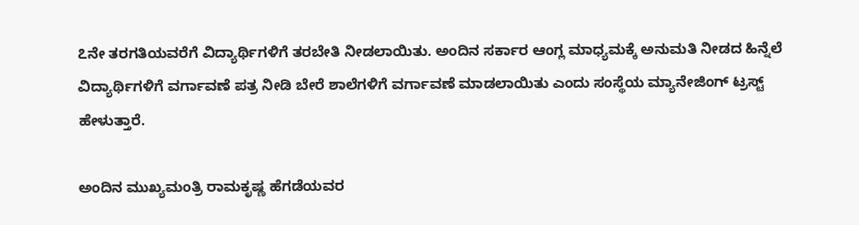೭ನೇ ತರಗತಿಯವರೆಗೆ ವಿದ್ಯಾರ್ಥಿಗಳಿಗೆ ತರಬೇತಿ ನೀಡಲಾಯಿತು. ಅಂದಿನ ಸರ್ಕಾರ ಆಂಗ್ಲ ಮಾಧ್ಯಮಕ್ಕೆ ಅನುಮತಿ ನೀಡದ ಹಿನ್ನೆಲೆ ವಿದ್ಯಾರ್ಥಿಗಳಿಗೆ ವರ್ಗಾವಣೆ ಪತ್ರ ನೀಡಿ ಬೇರೆ ಶಾಲೆಗಳಿಗೆ ವರ್ಗಾವಣೆ ಮಾಡಲಾಯಿತು ಎಂದು ಸಂಸ್ಥೆಯ ಮ್ಯಾನೇಜಿಂಗ್ ಟ್ರಸ್ಟ್ ಹೇಳುತ್ತಾರೆ.

ಅಂದಿನ ಮುಖ್ಯಮಂತ್ರಿ ರಾಮಕೃಷ್ಣ ಹೆಗಡೆಯವರ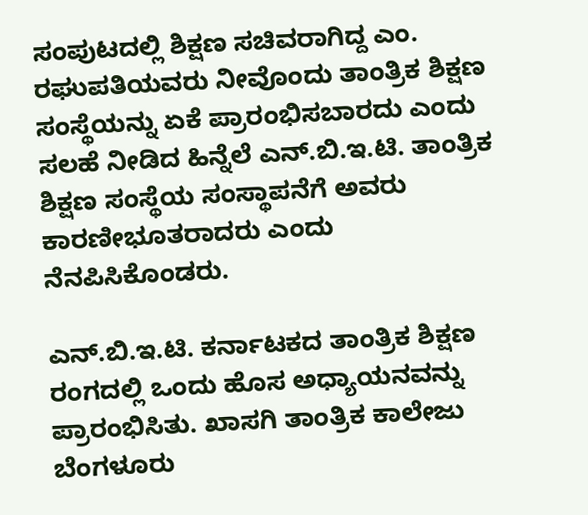ಸಂಪುಟದಲ್ಲಿ ಶಿಕ್ಷಣ ಸಚಿವರಾಗಿದ್ದ ಎಂ. ರಘುಪತಿಯವರು ನೀವೊಂದು ತಾಂತ್ರಿಕ ಶಿಕ್ಷಣ ಸಂಸ್ಥೆಯನ್ನು ಏಕೆ ಪ್ರಾರಂಭಿಸಬಾರದು ಎಂದು ಸಲಹೆ ನೀಡಿದ ಹಿನ್ನೆಲೆ ಎನ್.ಬಿ.ಇ.ಟಿ. ತಾಂತ್ರಿಕ ಶಿಕ್ಷಣ ಸಂಸ್ಥೆಯ ಸಂಸ್ಥಾಪನೆಗೆ ಅವರು ಕಾರಣೀಭೂತರಾದರು ಎಂದು ನೆನಪಿಸಿಕೊಂಡರು.

ಎನ್.ಬಿ.ಇ.ಟಿ. ಕರ್ನಾಟಕದ ತಾಂತ್ರಿಕ ಶಿಕ್ಷಣ ರಂಗದಲ್ಲಿ ಒಂದು ಹೊಸ ಅಧ್ಯಾಯನವನ್ನು ಪ್ರಾರಂಭಿಸಿತು. ಖಾಸಗಿ ತಾಂತ್ರಿಕ ಕಾಲೇಜು ಬೆಂಗಳೂರು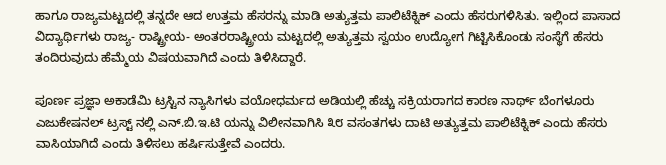ಹಾಗೂ ರಾಜ್ಯಮಟ್ಟದಲ್ಲಿ ತನ್ನದೇ ಆದ ಉತ್ತಮ ಹೆಸರನ್ನು ಮಾಡಿ ಅತ್ಯುತ್ತಮ ಪಾಲಿಟೆಕ್ನಿಕ್ ಎಂದು ಹೆಸರುಗಳಿಸಿತು. ಇಲ್ಲಿಂದ ಪಾಸಾದ ವಿದ್ಯಾರ್ಥಿಗಳು ರಾಜ್ಯ- ರಾಷ್ಟ್ರೀಯ- ಅಂತರರಾಷ್ಟ್ರೀಯ ಮಟ್ಟದಲ್ಲಿ ಅತ್ಯುತ್ತಮ ಸ್ವಯಂ ಉದ್ಯೋಗ ಗಿಟ್ಟಿಸಿಕೊಂಡು ಸಂಸ್ಥೆಗೆ ಹೆಸರು ತಂದಿರುವುದು ಹೆಮ್ಮೆಯ ವಿಷಯವಾಗಿದೆ ಎಂದು ತಿಳಿಸಿದ್ದಾರೆ.

ಪೂರ್ಣ ಪ್ರಜ್ಞಾ ಅಕಾಡೆಮಿ ಟ್ರಸ್ಟಿನ ನ್ಯಾಸಿಗಳು ವಯೋಧರ್ಮದ ಅಡಿಯಲ್ಲಿ ಹೆಚ್ಚು ಸಕ್ರಿಯರಾಗದ ಕಾರಣ ನಾರ್ಥ್ ಬೆಂಗಳೂರು ಎಜುಕೇಷನಲ್ ಟ್ರಸ್ಟ್ ನಲ್ಲಿ ಎನ್.ಬಿ.ಇ.ಟಿ ಯನ್ನು ವಿಲೀನವಾಗಿಸಿ ೩೮ ವಸಂತಗಳು ದಾಟಿ ಅತ್ಯುತ್ತಮ ಪಾಲಿಟೆಕ್ನಿಕ್ ಎಂದು ಹೆಸರು ವಾಸಿಯಾಗಿದೆ ಎಂದು ತಿಳಿಸಲು ಹರ್ಷಿಸುತ್ತೇವೆ ಎಂದರು.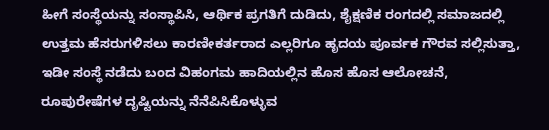ಹೀಗೆ ಸಂಸ್ಥೆಯನ್ನು ಸಂಸ್ಥಾಪಿಸಿ, ಆರ್ಥಿಕ ಪ್ರಗತಿಗೆ ದುಡಿದು, ಶೈಕ್ಷಣಿಕ ರಂಗದಲ್ಲಿ ಸಮಾಜದಲ್ಲಿ ಉತ್ತಮ ಹೆಸರುಗಳಿಸಲು ಕಾರಣೀಕರ್ತರಾದ ಎಲ್ಲರಿಗೂ ಹೃದಯ ಪೂರ್ವಕ ಗೌರವ ಸಲ್ಲಿಸುತ್ತಾ, ಇಡೀ ಸಂಸ್ಥೆ ನಡೆದು ಬಂದ ವಿಹಂಗಮ ಹಾದಿಯಲ್ಲಿನ ಹೊಸ ಹೊಸ ಆಲೋಚನೆ, ರೂಪುರೇಷೆಗಳ ದೃಷ್ಟಿಯನ್ನು ನೆನೆಪಿಸಿಕೊಳ್ಳುವ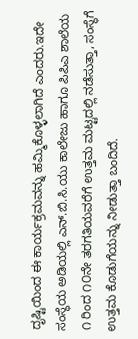ದೃಷ್ಟಿಯಿಂದ ಈ ಕಾರ್ಯಕ್ರಮವನ್ನು ಹಮ್ಮಿಕೊಳ್ಳಲಾಗಿದೆ ಎಂದರು.ಇದೇ ಸಂಸ್ಥೆಯ ಅಡಿಯಲ್ಲಿ ಎನ್.ಬಿ.ಸಿ.ಯು ಕಾಲೇಜು ಹಾಗೂ ಪಿಪಿಎ ಶಾಲೆಯ ೧ ರಿಂದ ೧೦ನೇ ತರಗತಿಯವರೆಗೆ ಉತ್ತಮ ಮಟ್ಟದಲ್ಲಿ ನಡೆಸುತ್ತಾ, ಸಂಸ್ಥೆಗೆ ಉತ್ತಮ ಕೊಡುಗೆಯನ್ನು ನೀಡುತ್ತಾ ಬಂದಿದೆ.